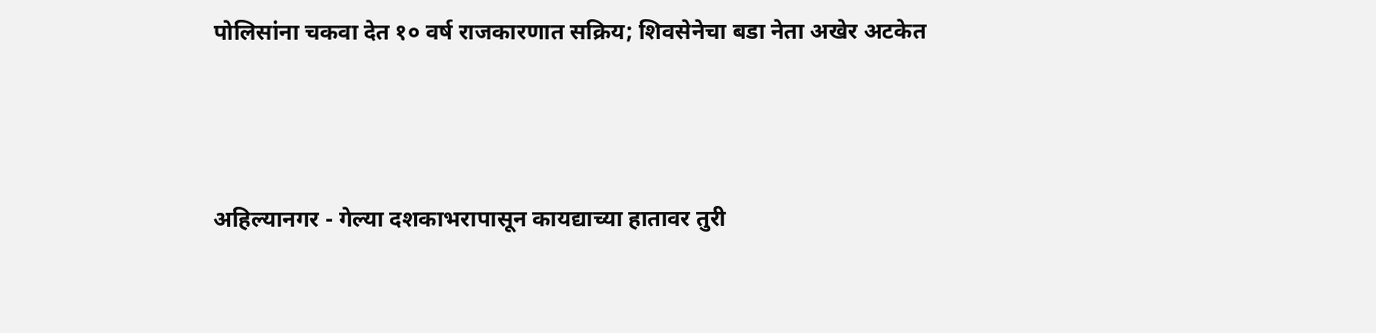पोलिसांना चकवा देत १० वर्ष राजकारणात सक्रिय; शिवसेनेचा बडा नेता अखेर अटकेत



अहिल्यानगर - गेल्या दशकाभरापासून कायद्याच्या हातावर तुरी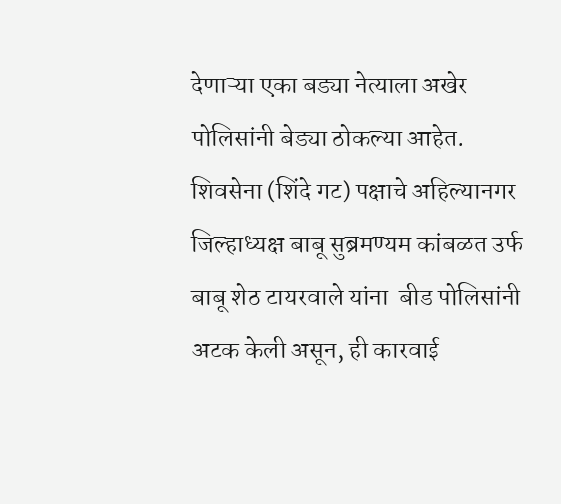देणाऱ्या एका बड्या नेत्याला अखेर पोलिसांनी बेड्या ठोकल्या आहेत. शिवसेना (शिंदे गट) पक्षाचे अहिल्यानगर जिल्हाध्यक्ष बाबू सुब्रमण्यम कांबळत उर्फ बाबू शेठ टायरवाले यांना  बीड पोलिसांनी अटक केली असून, ही कारवाई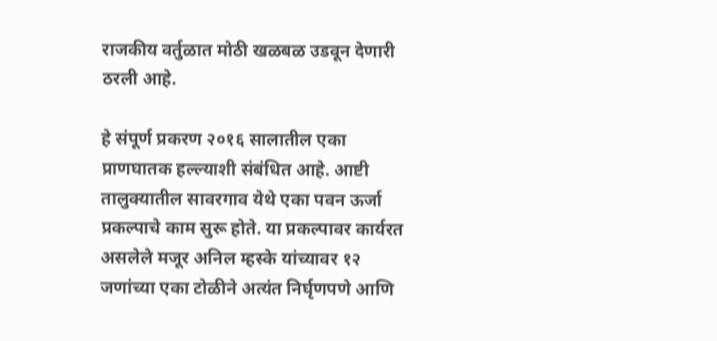राजकीय वर्तुळात मोठी खळबळ उडवून देणारी ठरली आहे.

हे संपूर्ण प्रकरण २०१६ सालातील एका प्राणघातक हल्ल्याशी संबंधित आहे. आष्टी तालुक्यातील सावरगाव येथे एका पवन ऊर्जा प्रकल्पाचे काम सुरू होते. या प्रकल्पावर कार्यरत असलेले मजूर अनिल म्हस्के यांच्यावर १२ जणांच्या एका टोळीने अत्यंत निर्घृणपणे आणि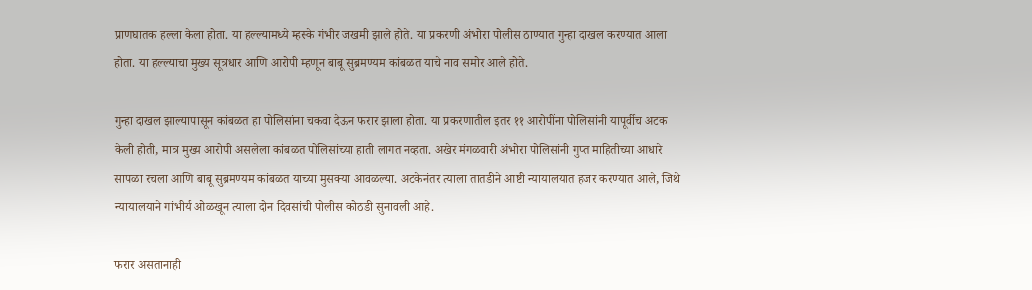प्राणघातक हल्ला केला होता. या हल्ल्यामध्ये म्हस्के गंभीर जखमी झाले होते. या प्रकरणी अंभोरा पोलीस ठाण्यात गुन्हा दाखल करण्यात आला होता. या हल्ल्याचा मुख्य सूत्रधार आणि आरोपी म्हणून बाबू सुब्रमण्यम कांबळत याचे नाव समोर आले होते.

गुन्हा दाखल झाल्यापासून कांबळत हा पोलिसांना चकवा देऊन फरार झाला होता. या प्रकरणातील इतर ११ आरोपींना पोलिसांनी यापूर्वीच अटक केली होती, मात्र मुख्य आरोपी असलेला कांबळत पोलिसांच्या हाती लागत नव्हता. अखेर मंगळवारी अंभोरा पोलिसांनी गुप्त माहितीच्या आधारे सापळा रचला आणि बाबू सुब्रमण्यम कांबळत याच्या मुसक्या आवळल्या. अटकेनंतर त्याला तातडीने आष्टी न्यायालयात हजर करण्यात आले, जिथे न्यायालयाने गांभीर्य ओळखून त्याला दोन दिवसांची पोलीस कोठडी सुनावली आहे.

फरार असतानाही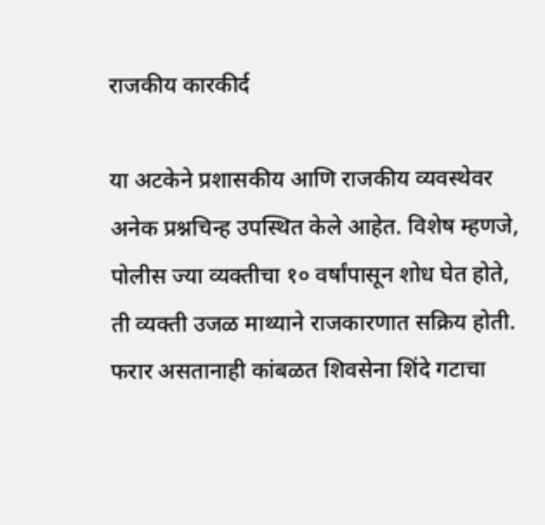राजकीय कारकीर्द

या अटकेने प्रशासकीय आणि राजकीय व्यवस्थेवर अनेक प्रश्नचिन्ह उपस्थित केले आहेत. विशेष म्हणजे, पोलीस ज्या व्यक्तीचा १० वर्षांपासून शोध घेत होते, ती व्यक्ती उजळ माथ्याने राजकारणात सक्रिय होती. फरार असतानाही कांबळत शिवसेना शिंदे गटाचा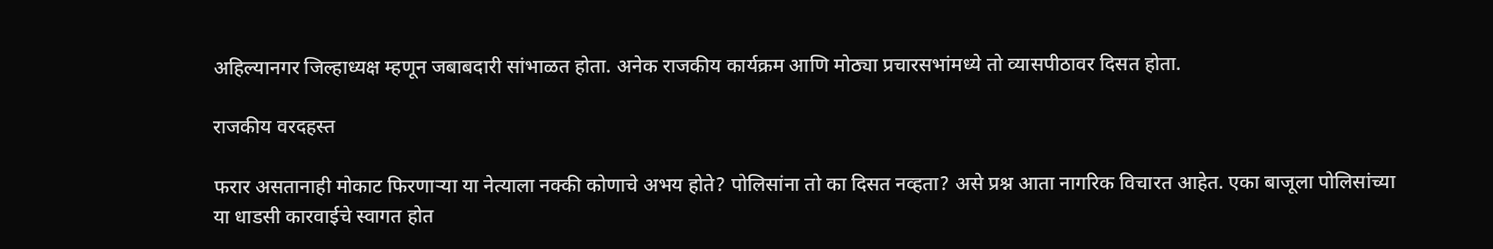अहिल्यानगर जिल्हाध्यक्ष म्हणून जबाबदारी सांभाळत होता. अनेक राजकीय कार्यक्रम आणि मोठ्या प्रचारसभांमध्ये तो व्यासपीठावर दिसत होता.

राजकीय वरदहस्त

फरार असतानाही मोकाट फिरणाऱ्या या नेत्याला नक्की कोणाचे अभय होते? पोलिसांना तो का दिसत नव्हता? असे प्रश्न आता नागरिक विचारत आहेत. एका बाजूला पोलिसांच्या या धाडसी कारवाईचे स्वागत होत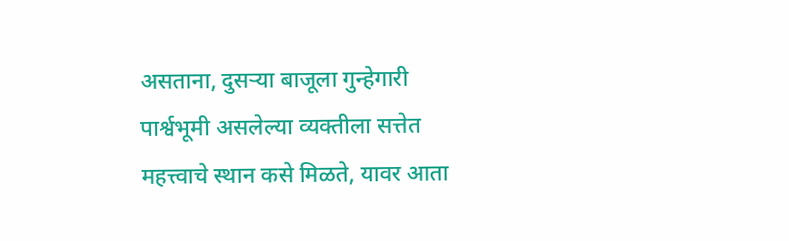असताना, दुसऱ्या बाजूला गुन्हेगारी पार्श्वभूमी असलेल्या व्यक्तीला सत्तेत महत्त्वाचे स्थान कसे मिळते, यावर आता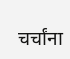चर्चांना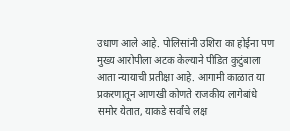उधाण आले आहे. पोलिसांनी उशिरा का होईना पण मुख्य आरोपीला अटक केल्याने पीडित कुटुंबाला आता न्यायाची प्रतीक्षा आहे. आगामी काळात या प्रकरणातून आणखी कोणते राजकीय लागेबांधे समोर येतात, याकडे सर्वांचे लक्ष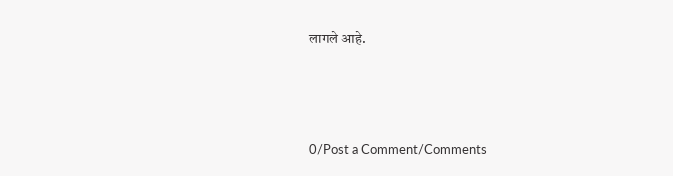लागले आहे.




0/Post a Comment/Comments